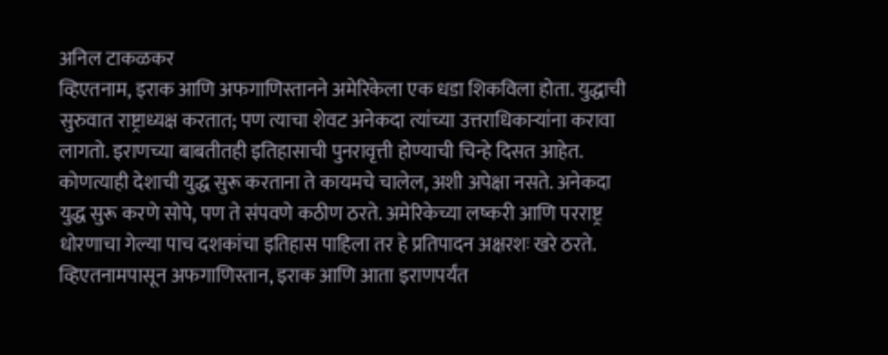अनिल टाकळकर
व्हिएतनाम, इराक आणि अफगाणिस्तानने अमेरिकेला एक धडा शिकविला होता. युद्धाची सुरुवात राष्ट्राध्यक्ष करतात; पण त्याचा शेवट अनेकदा त्यांच्या उत्तराधिकाऱ्यांना करावा लागतो. इराणच्या बाबतीतही इतिहासाची पुनरावृत्ती होण्याची चिन्हे दिसत आहेत.
कोणत्याही देशाची युद्ध सुरू करताना ते कायमचे चालेल, अशी अपेक्षा नसते. अनेकदा युद्ध सुरू करणे सोपे, पण ते संपवणे कठीण ठरते. अमेरिकेच्या लष्करी आणि परराष्ट्र धोरणाचा गेल्या पाच दशकांचा इतिहास पाहिला तर हे प्रतिपादन अक्षरशः खरे ठरते. व्हिएतनामपासून अफगाणिस्तान, इराक आणि आता इराणपर्यंत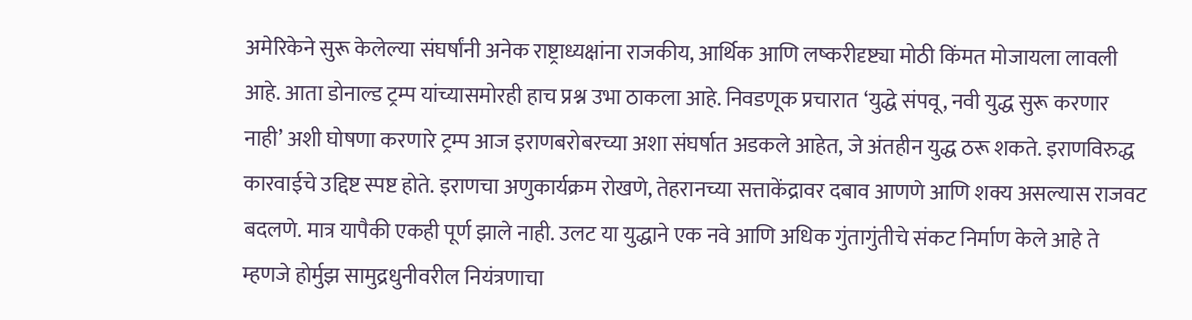अमेरिकेने सुरू केलेल्या संघर्षांनी अनेक राष्ट्राध्यक्षांना राजकीय, आर्थिक आणि लष्करीदृष्ट्या मोठी किंमत मोजायला लावली आहे. आता डोनाल्ड ट्रम्प यांच्यासमोरही हाच प्रश्न उभा ठाकला आहे. निवडणूक प्रचारात ‘युद्धे संपवू, नवी युद्ध सुरू करणार नाही’ अशी घोषणा करणारे ट्रम्प आज इराणबरोबरच्या अशा संघर्षात अडकले आहेत, जे अंतहीन युद्ध ठरू शकते. इराणविरुद्ध कारवाईचे उद्दिष्ट स्पष्ट होते. इराणचा अणुकार्यक्रम रोखणे, तेहरानच्या सत्ताकेंद्रावर दबाव आणणे आणि शक्य असल्यास राजवट बदलणे. मात्र यापैकी एकही पूर्ण झाले नाही. उलट या युद्धाने एक नवे आणि अधिक गुंतागुंतीचे संकट निर्माण केले आहे ते म्हणजे होर्मुझ सामुद्रधुनीवरील नियंत्रणाचा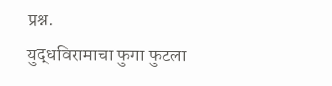प्रश्न.
युद्धविरामाचा फुगा फुटला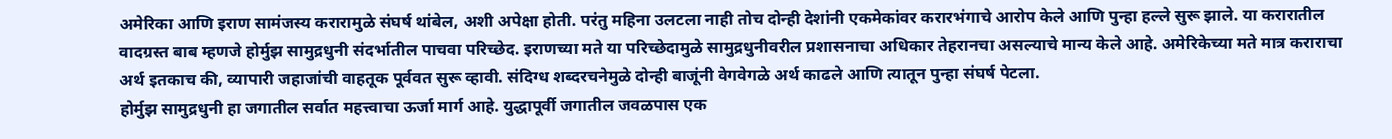अमेरिका आणि इराण सामंजस्य करारामुळे संघर्ष थांबेल, अशी अपेक्षा होती. परंतु महिना उलटला नाही तोच दोन्ही देशांनी एकमेकांवर करारभंगाचे आरोप केले आणि पुन्हा हल्ले सुरू झाले. या करारातील वादग्रस्त बाब म्हणजे होर्मुझ सामुद्रधुनी संदर्भातील पाचवा परिच्छेद. इराणच्या मते या परिच्छेदामुळे सामुद्रधुनीवरील प्रशासनाचा अधिकार तेहरानचा असल्याचे मान्य केले आहे. अमेरिकेच्या मते मात्र कराराचा अर्थ इतकाच की, व्यापारी जहाजांची वाहतूक पूर्ववत सुरू व्हावी. संदिग्ध शब्दरचनेमुळे दोन्ही बाजूंनी वेगवेगळे अर्थ काढले आणि त्यातून पुन्हा संघर्ष पेटला.
होर्मुझ सामुद्रधुनी हा जगातील सर्वात महत्त्वाचा ऊर्जा मार्ग आहे. युद्धापूर्वी जगातील जवळपास एक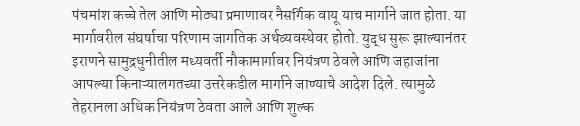पंचमांश कच्चे तेल आणि मोठ्या प्रमाणावर नैसर्गिक वायू याच मार्गाने जात होता. या मार्गावरील संघर्षाचा परिणाम जागतिक अर्थव्यवस्थेवर होतो. युद्ध सुरू झाल्यानंतर इराणने सामुद्रधुनीतील मध्यवर्ती नौकामार्गावर नियंत्रण ठेवले आणि जहाजांना आपल्या किनाऱ्यालगतच्या उत्तरेकडील मार्गाने जाण्याचे आदेश दिले. त्यामुळे तेहरानला अधिक नियंत्रण ठेवता आले आणि शुल्क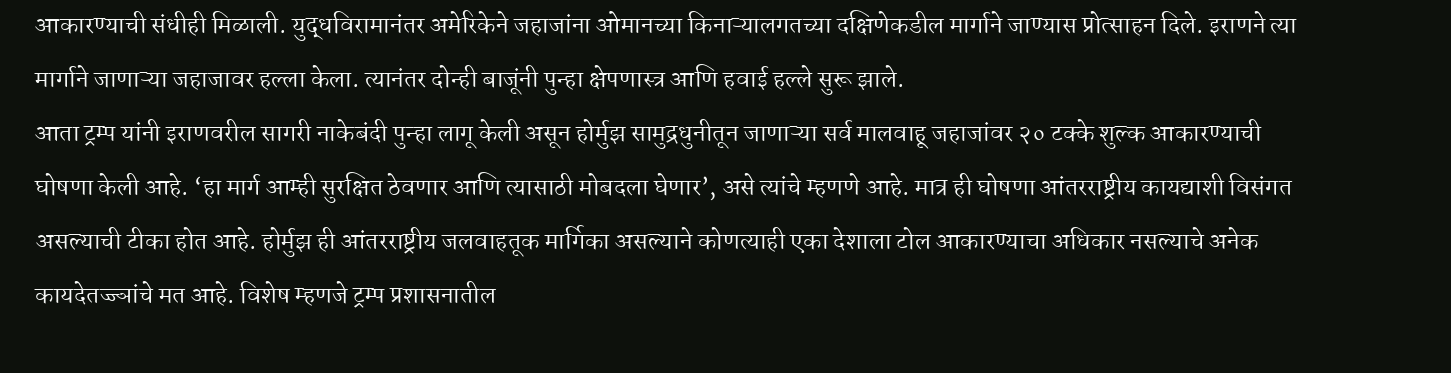आकारण्याची संधीही मिळाली. युद्धविरामानंतर अमेरिकेने जहाजांना ओमानच्या किनाऱ्यालगतच्या दक्षिणेकडील मार्गाने जाण्यास प्रोत्साहन दिले. इराणने त्या मार्गाने जाणाऱ्या जहाजावर हल्ला केला. त्यानंतर दोन्ही बाजूंनी पुन्हा क्षेपणास्त्र आणि हवाई हल्ले सुरू झाले.
आता ट्रम्प यांनी इराणवरील सागरी नाकेबंदी पुन्हा लागू केली असून होर्मुझ सामुद्रधुनीतून जाणाऱ्या सर्व मालवाहू जहाजांवर २० टक्के शुल्क आकारण्याची घोषणा केली आहे. ‘हा मार्ग आम्ही सुरक्षित ठेवणार आणि त्यासाठी मोबदला घेणार’, असे त्यांचे म्हणणे आहे. मात्र ही घोषणा आंतरराष्ट्रीय कायद्याशी विसंगत असल्याची टीका होत आहे. होर्मुझ ही आंतरराष्ट्रीय जलवाहतूक मार्गिका असल्याने कोणत्याही एका देशाला टोल आकारण्याचा अधिकार नसल्याचे अनेक कायदेतज्ज्ञांचे मत आहे. विशेष म्हणजे ट्रम्प प्रशासनातील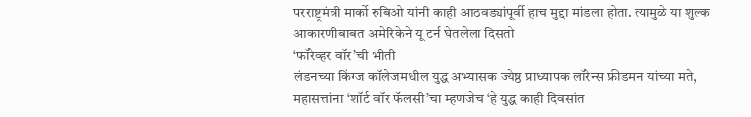परराष्ट्रमंत्री मार्को रुबिओ यांनी काही आठवड्यांपूर्वी हाच मुद्दा मांडला होता. त्यामुळे या शुल्क आकारणीबाबत अमेरिकेने यू टर्न घेतलेला दिसतो
‘फॉरेव्हर वॉर’ची भीती
लंडनच्या किंग्ज कॉलेजमधील युद्ध अभ्यासक ज्येष्ठ प्राध्यापक लॉरेन्स फ्रीडमन यांच्या मते, महासत्तांना ‘शॉर्ट वॉर फॅलसी’चा म्हणजेच ‘हे युद्ध काही दिवसांत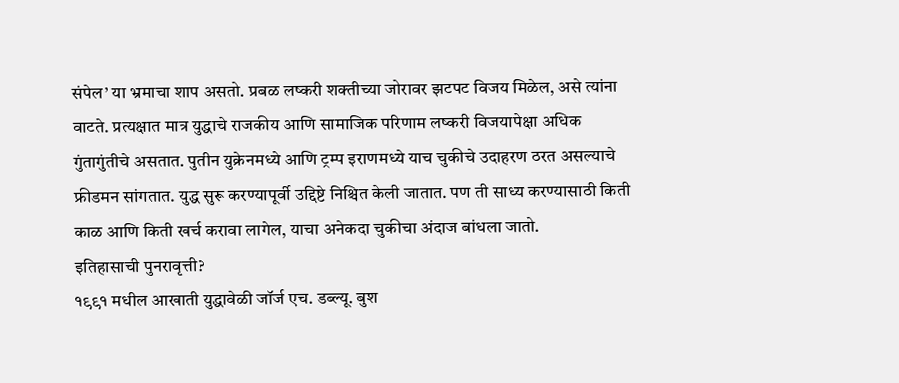संपेल’ या भ्रमाचा शाप असतो. प्रबळ लष्करी शक्तीच्या जोरावर झटपट विजय मिळेल, असे त्यांना वाटते. प्रत्यक्षात मात्र युद्धाचे राजकीय आणि सामाजिक परिणाम लष्करी विजयापेक्षा अधिक गुंतागुंतीचे असतात. पुतीन युक्रेनमध्ये आणि ट्रम्प इराणमध्ये याच चुकीचे उदाहरण ठरत असल्याचे फ्रीडमन सांगतात. युद्ध सुरू करण्यापूर्वी उद्दिष्टे निश्चित केली जातात. पण ती साध्य करण्यासाठी किती काळ आणि किती खर्च करावा लागेल, याचा अनेकदा चुकीचा अंदाज बांधला जातो.
इतिहासाची पुनरावृत्ती?
१९९१ मधील आखाती युद्धावेळी जॉर्ज एच. डब्ल्यू. बुश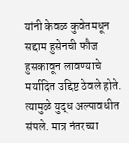यांनी केवळ कुवेतमधून सद्दाम हुसेनची फौज हुसकावून लावण्याचे मर्यादित उद्दिष्ट ठेवले होते. त्यामुळे युद्ध अल्पावधीत संपले. मात्र नंतरच्या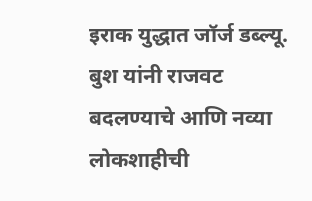इराक युद्धात जॉर्ज डब्ल्यू. बुश यांनी राजवट बदलण्याचे आणि नव्या लोकशाहीची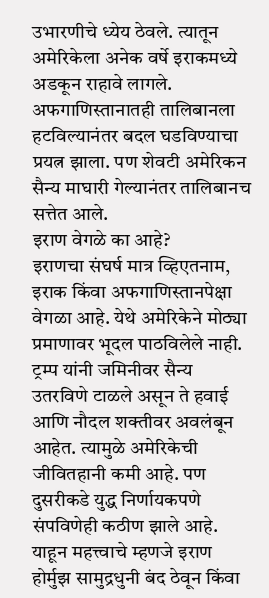उभारणीचे ध्येय ठेवले. त्यातून अमेरिकेला अनेक वर्षे इराकमध्ये अडकून राहावे लागले. अफगाणिस्तानातही तालिबानला हटविल्यानंतर बदल घडविण्याचा प्रयत्न झाला. पण शेवटी अमेरिकन सैन्य माघारी गेल्यानंतर तालिबानच सत्तेत आले.
इराण वेगळे का आहे?
इराणचा संघर्ष मात्र व्हिएतनाम, इराक किंवा अफगाणिस्तानपेक्षा वेगळा आहे. येथे अमेरिकेने मोठ्या प्रमाणावर भूदल पाठविलेले नाही. ट्रम्प यांनी जमिनीवर सैन्य उतरविणे टाळले असून ते हवाई आणि नौदल शक्तीवर अवलंबून आहेत. त्यामुळे अमेरिकेची जीवितहानी कमी आहे. पण दुसरीकडे युद्ध निर्णायकपणे संपविणेही कठीण झाले आहे. याहून महत्त्वाचे म्हणजे इराण होर्मुझ सामुद्रधुनी बंद ठेवून किंवा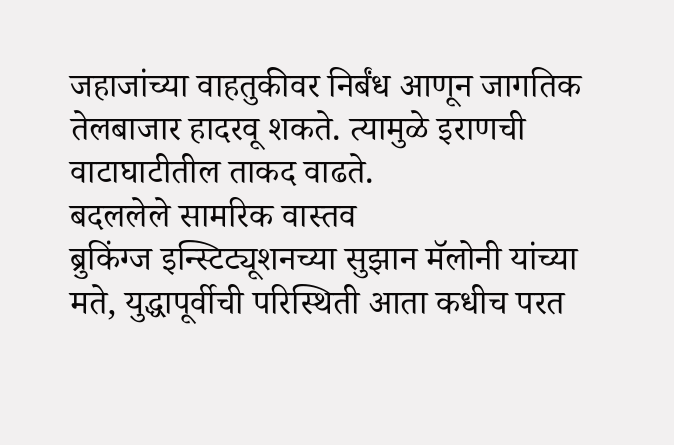जहाजांच्या वाहतुकीवर निर्बंध आणून जागतिक तेलबाजार हादरवू शकते. त्यामुळे इराणची वाटाघाटीतील ताकद वाढते.
बदललेले सामरिक वास्तव
ब्रुकिंग्ज इन्स्टिट्यूशनच्या सुझान मॅलोनी यांच्या मते, युद्धापूर्वीची परिस्थिती आता कधीच परत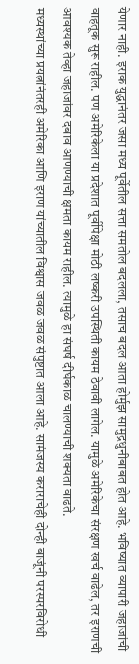येणार नाही. इराक युद्धानंतर जसा मध्य पूर्वेतील सत्ता समतोल बदलला, तसाच बदल आता होर्मुझ सामुद्रधुनीबाबत होत आहे. भविष्यात व्यापारी जहाजांची वाहतूक सुरू राहील. पण अमेरिकेला या प्रदेशात पूर्वीपेक्षा मोठी लष्करी उपस्थिती कायम ठेवावी लागेल. यामुळे अमेरिकेचा संरक्षण खर्च वाढेल, तर इराणची आवश्यक तेव्हा जहाजांवर दबाव आणण्याची क्षमता कायम राहील. त्यामुळे हा संघर्ष दीर्घकाळ चालण्याची शक्यता वाढते.
मध्यस्थांच्या प्रयत्नांनंतरही अमेरिका आणि इराण यांच्यातील विश्वास जवळ जवळ संपुष्टात आला आहे. सामंजस्य कराराचेही दोन्ही बाजूंनी परस्परविरोधी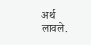अर्थ लावले.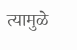त्यामुळे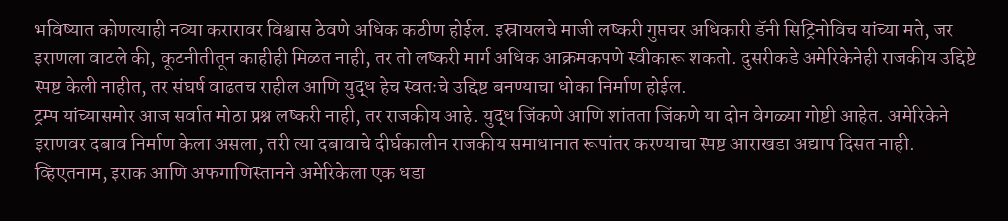भविष्यात कोणत्याही नव्या करारावर विश्वास ठेवणे अधिक कठीण होईल. इस्रायलचे माजी लष्करी गुप्तचर अधिकारी डॅनी सिट्रिनोविच यांच्या मते, जर इराणला वाटले की, कूटनीतीतून काहीही मिळत नाही, तर तो लष्करी मार्ग अधिक आक्रमकपणे स्वीकारू शकतो. दुसरीकडे अमेरिकेनेही राजकीय उद्दिष्टे स्पष्ट केली नाहीत, तर संघर्ष वाढतच राहील आणि युद्ध हेच स्वतःचे उद्दिष्ट बनण्याचा धोका निर्माण होईल.
ट्रम्प यांच्यासमोर आज सर्वात मोठा प्रश्न लष्करी नाही, तर राजकीय आहे. युद्ध जिंकणे आणि शांतता जिंकणे या दोन वेगळ्या गोष्टी आहेत. अमेरिकेने इराणवर दबाव निर्माण केला असला, तरी त्या दबावाचे दीर्घकालीन राजकीय समाधानात रूपांतर करण्याचा स्पष्ट आराखडा अद्याप दिसत नाही. व्हिएतनाम, इराक आणि अफगाणिस्तानने अमेरिकेला एक धडा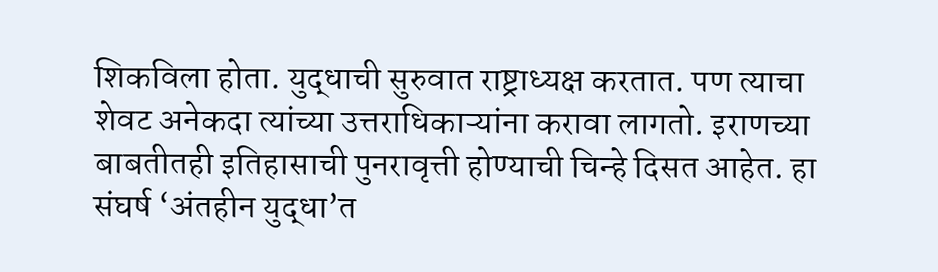शिकविला होता. युद्धाची सुरुवात राष्ट्राध्यक्ष करतात. पण त्याचा शेवट अनेकदा त्यांच्या उत्तराधिकाऱ्यांना करावा लागतो. इराणच्या बाबतीतही इतिहासाची पुनरावृत्ती होण्याची चिन्हे दिसत आहेत. हा संघर्ष ‘अंतहीन युद्धा’त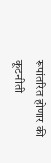रूपांतरित होणार की कूटनीती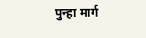पुन्हा मार्ग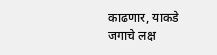काढणार, याकडे जगाचे लक्ष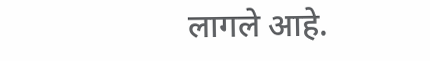लागले आहे.